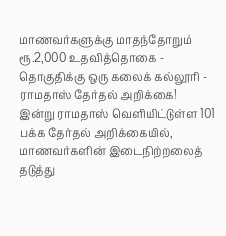மாணவர்களுக்கு மாதந்தோறும் ரூ.2,000 உதவித்தொகை - தொகுதிக்கு ஒரு கலைக் கல்லூரி - ராமதாஸ் தேர்தல் அறிக்கை!
இன்று ராமதாஸ் வெளியிட்டுள்ள 101 பக்க தேர்தல் அறிக்கையில், மாணவர்களின் இடைநிற்றலைத் தடுத்து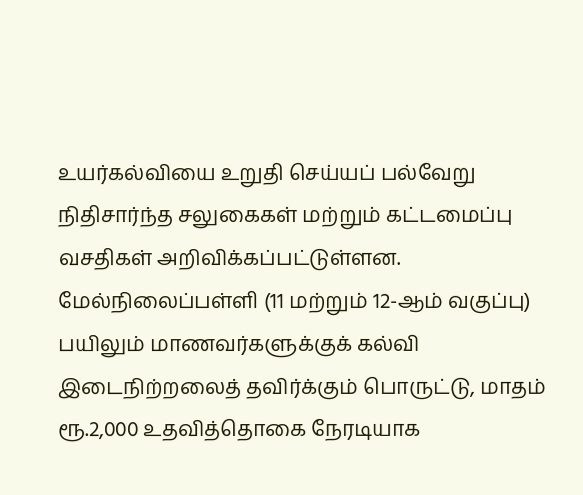உயர்கல்வியை உறுதி செய்யப் பல்வேறு நிதிசார்ந்த சலுகைகள் மற்றும் கட்டமைப்பு வசதிகள் அறிவிக்கப்பட்டுள்ளன.
மேல்நிலைப்பள்ளி (11 மற்றும் 12-ஆம் வகுப்பு) பயிலும் மாணவர்களுக்குக் கல்வி இடைநிற்றலைத் தவிர்க்கும் பொருட்டு, மாதம் ரூ.2,000 உதவித்தொகை நேரடியாக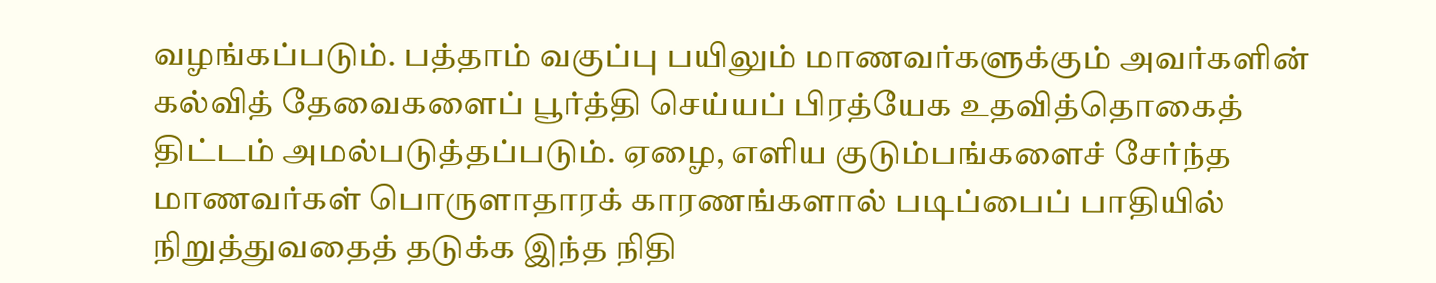வழங்கப்படும். பத்தாம் வகுப்பு பயிலும் மாணவர்களுக்கும் அவர்களின் கல்வித் தேவைகளைப் பூர்த்தி செய்யப் பிரத்யேக உதவித்தொகைத் திட்டம் அமல்படுத்தப்படும். ஏழை, எளிய குடும்பங்களைச் சேர்ந்த மாணவர்கள் பொருளாதாரக் காரணங்களால் படிப்பைப் பாதியில் நிறுத்துவதைத் தடுக்க இந்த நிதி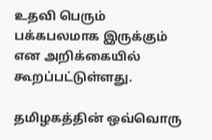உதவி பெரும் பக்கபலமாக இருக்கும் என அறிக்கையில் கூறப்பட்டுள்ளது.

தமிழகத்தின் ஒவ்வொரு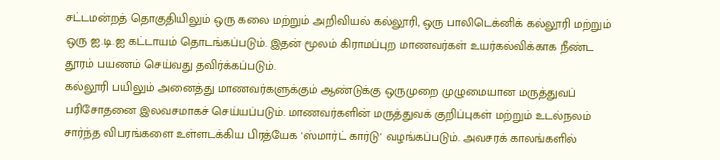சட்டமன்றத் தொகுதியிலும் ஒரு கலை மற்றும் அறிவியல் கல்லூரி, ஒரு பாலிடெக்னிக் கல்லூரி மற்றும் ஒரு ஐ.டி.ஐ கட்டாயம் தொடங்கப்படும். இதன் மூலம் கிராமப்புற மாணவர்கள் உயர்கல்விக்காக நீண்ட தூரம் பயணம் செய்வது தவிர்க்கப்படும்.
கல்லூரி பயிலும் அனைத்து மாணவர்களுக்கும் ஆண்டுக்கு ஒருமுறை முழுமையான மருத்துவப் பரிசோதனை இலவசமாகச் செய்யப்படும். மாணவர்களின் மருத்துவக் குறிப்புகள் மற்றும் உடல்நலம் சார்ந்த விபரங்களை உள்ளடக்கிய பிரத்யேக 'ஸ்மார்ட் கார்டு' வழங்கப்படும். அவசரக் காலங்களில்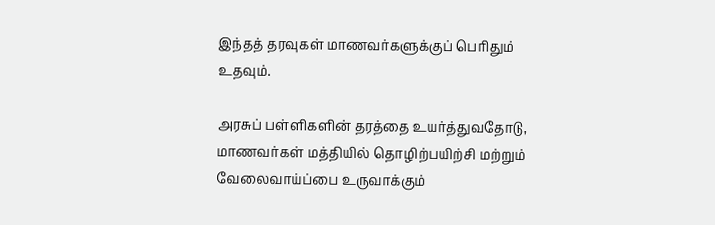இந்தத் தரவுகள் மாணவர்களுக்குப் பெரிதும் உதவும்.

அரசுப் பள்ளிகளின் தரத்தை உயர்த்துவதோடு, மாணவர்கள் மத்தியில் தொழிற்பயிற்சி மற்றும் வேலைவாய்ப்பை உருவாக்கும்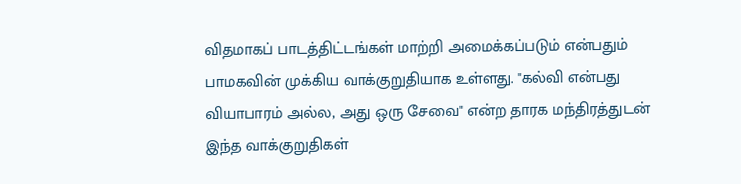விதமாகப் பாடத்திட்டங்கள் மாற்றி அமைக்கப்படும் என்பதும் பாமகவின் முக்கிய வாக்குறுதியாக உள்ளது. "கல்வி என்பது வியாபாரம் அல்ல, அது ஒரு சேவை" என்ற தாரக மந்திரத்துடன் இந்த வாக்குறுதிகள்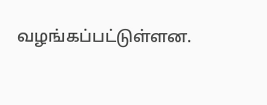வழங்கப்பட்டுள்ளன.